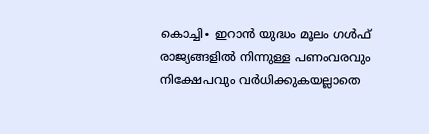കൊച്ചി∙ ഇറാൻ യുദ്ധം മൂലം ഗൾഫ് രാജ്യങ്ങളിൽ നിന്നുള്ള പണംവരവും നിക്ഷേപവും വർധിക്കുകയല്ലാതെ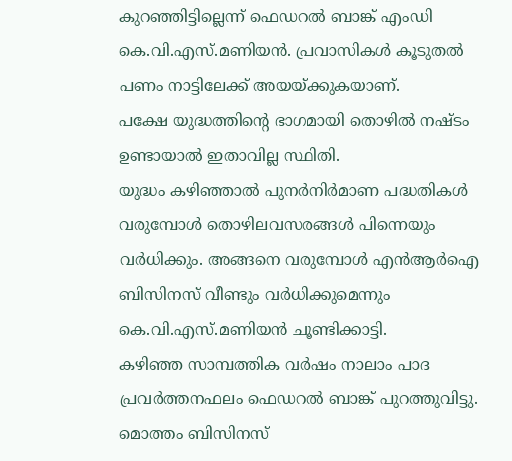കുറഞ്ഞിട്ടില്ലെന്ന് ഫെഡറൽ ബാങ്ക് എംഡി കെ.വി.എസ്.മണിയൻ. പ്രവാസികൾ കൂടുതൽ പണം നാട്ടിലേക്ക് അയയ്ക്കുകയാണ്.
പക്ഷേ യുദ്ധത്തിന്റെ ഭാഗമായി തൊഴിൽ നഷ്ടം ഉണ്ടായാൽ ഇതാവില്ല സ്ഥിതി.
യുദ്ധം കഴിഞ്ഞാൽ പുനർനിർമാണ പദ്ധതികൾ വരുമ്പോൾ തൊഴിലവസരങ്ങൾ പിന്നെയും വർധിക്കും. അങ്ങനെ വരുമ്പോൾ എൻആർഐ ബിസിനസ് വീണ്ടും വർധിക്കുമെന്നും കെ.വി.എസ്.മണിയൻ ചൂണ്ടിക്കാട്ടി.
കഴിഞ്ഞ സാമ്പത്തിക വർഷം നാലാം പാദ പ്രവർത്തനഫലം ഫെഡറൽ ബാങ്ക് പുറത്തുവിട്ടു. മൊത്തം ബിസിനസ്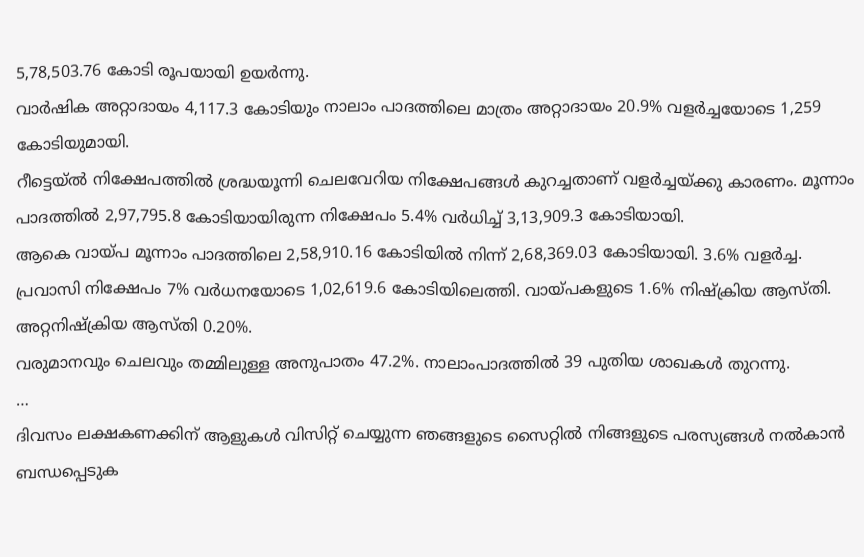5,78,503.76 കോടി രൂപയായി ഉയർന്നു.
വാർഷിക അറ്റാദായം 4,117.3 കോടിയും നാലാം പാദത്തിലെ മാത്രം അറ്റാദായം 20.9% വളർച്ചയോടെ 1,259 കോടിയുമായി.
റീട്ടെയ്ൽ നിക്ഷേപത്തിൽ ശ്രദ്ധയൂന്നി ചെലവേറിയ നിക്ഷേപങ്ങൾ കുറച്ചതാണ് വളർച്ചയ്ക്കു കാരണം. മൂന്നാം പാദത്തിൽ 2,97,795.8 കോടിയായിരുന്ന നിക്ഷേപം 5.4% വർധിച്ച് 3,13,909.3 കോടിയായി.
ആകെ വായ്പ മൂന്നാം പാദത്തിലെ 2,58,910.16 കോടിയിൽ നിന്ന് 2,68,369.03 കോടിയായി. 3.6% വളർച്ച.
പ്രവാസി നിക്ഷേപം 7% വർധനയോടെ 1,02,619.6 കോടിയിലെത്തി. വായ്പകളുടെ 1.6% നിഷ്ക്രിയ ആസ്തി. അറ്റനിഷ്ക്രിയ ആസ്തി 0.20%.
വരുമാനവും ചെലവും തമ്മിലുള്ള അനുപാതം 47.2%. നാലാംപാദത്തിൽ 39 പുതിയ ശാഖകൾ തുറന്നു.
…
ദിവസം ലക്ഷകണക്കിന് ആളുകൾ വിസിറ്റ് ചെയ്യുന്ന ഞങ്ങളുടെ സൈറ്റിൽ നിങ്ങളുടെ പരസ്യങ്ങൾ നൽകാൻ ബന്ധപ്പെടുക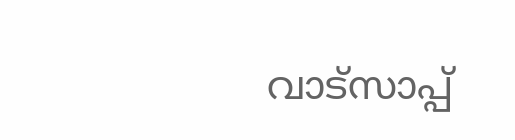വാട്സാപ്പ്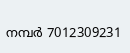നമ്പർ 7012309231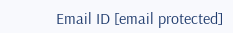Email ID [email protected]